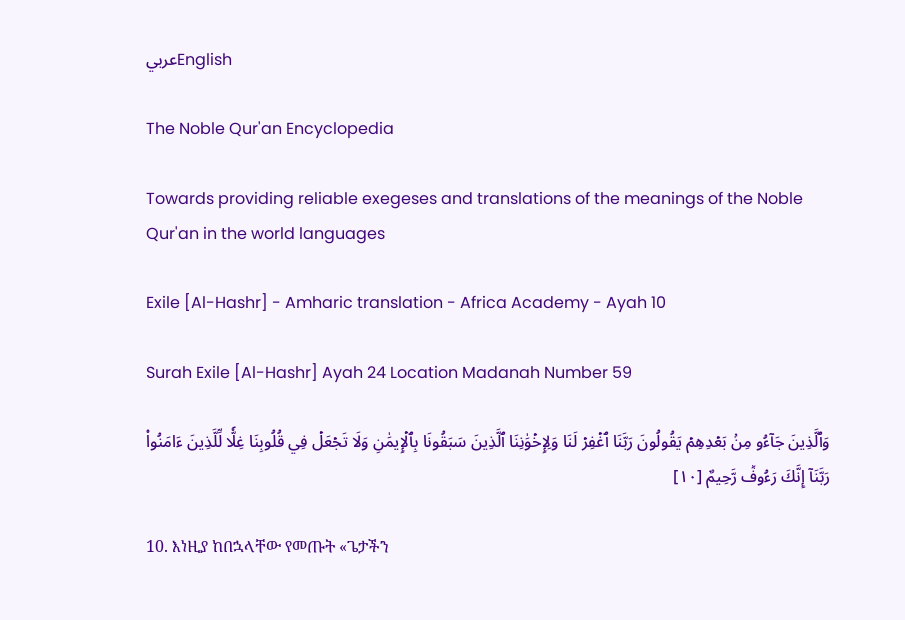عربيEnglish

The Noble Qur'an Encyclopedia

Towards providing reliable exegeses and translations of the meanings of the Noble Qur'an in the world languages

Exile [Al-Hashr] - Amharic translation - Africa Academy - Ayah 10

Surah Exile [Al-Hashr] Ayah 24 Location Madanah Number 59

وَٱلَّذِينَ جَآءُو مِنۢ بَعۡدِهِمۡ يَقُولُونَ رَبَّنَا ٱغۡفِرۡ لَنَا وَلِإِخۡوَٰنِنَا ٱلَّذِينَ سَبَقُونَا بِٱلۡإِيمَٰنِ وَلَا تَجۡعَلۡ فِي قُلُوبِنَا غِلّٗا لِّلَّذِينَ ءَامَنُواْ رَبَّنَآ إِنَّكَ رَءُوفٞ رَّحِيمٌ [١٠]

10. እነዚያ ከበኋላቸው የመጡት «ጌታችን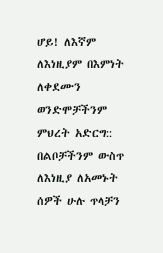ሆይ! ለእኛም ለእነዚያም በእምነት ለቀደሙን ወንድሞቻችንም ምህረት አድርግ:: በልቦቻችንም ውስጥ ለእነዚያ ለአመኑት ሰዎች ሁሉ ጥላቻን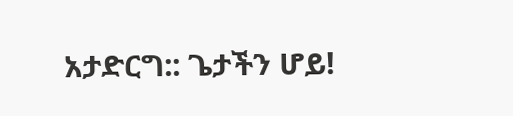አታድርግ:: ጌታችን ሆይ!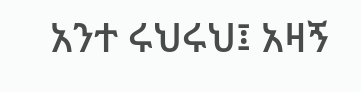አንተ ሩህሩህ፤ አዛኝ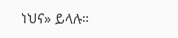ነህና» ይላሉ።